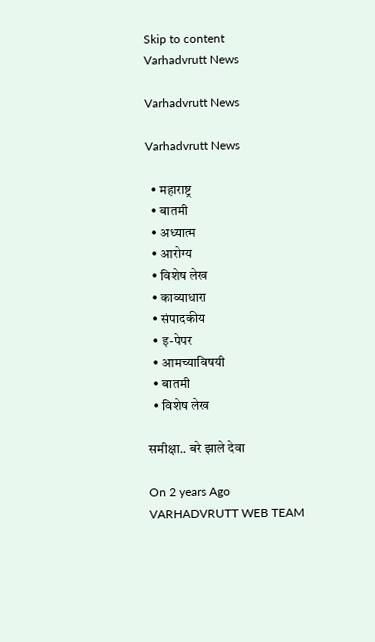Skip to content
Varhadvrutt News

Varhadvrutt News

Varhadvrutt News

  • महाराष्ट्र
  • बातमी
  • अध्यात्म
  • आरोग्य
  • विशेष लेख
  • काव्याधारा
  • संपादकीय
  • इ-पेपर
  • आमच्याविषयी
  • बातमी
  • विशेष लेख

समीक्षा.. बरे झाले देवा

On 2 years Ago
VARHADVRUTT WEB TEAM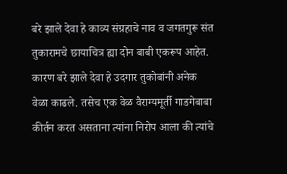बरे झाले देवा हे काव्य संग्रहाचे नाव व जगतगुरू संत तुकारामचे छायाचित्र ह्या दोन बाबी एकरूप आहेत. कारण बरे झाले देवा हे उदगार तुकोबांनी अनेक वेळा काढले. तसेच एक वेळ वैराग्यमूर्ती गाडगेबाबा कीर्तन करत असताना त्यांना निरोप आला की त्यांचे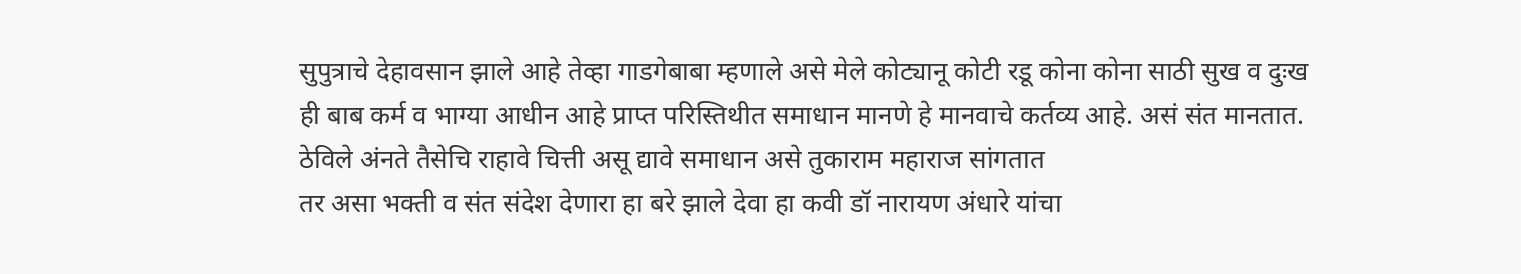सुपुत्राचे देहावसान झाले आहे तेव्हा गाडगेबाबा म्हणाले असे मेले कोट्यानू कोटी रडू कोना कोना साठी सुख व दुःख ही बाब कर्म व भाग्या आधीन आहे प्राप्त परिस्तिथीत समाधान मानणे हे मानवाचे कर्तव्य आहे. असं संत मानतात.
ठेविले अंनते तैसेचि राहावे चित्ती असू द्यावे समाधान असे तुकाराम महाराज सांगतात
तर असा भक्ती व संत संदेश देणारा हा बरे झाले देवा हा कवी डॉ नारायण अंधारे यांचा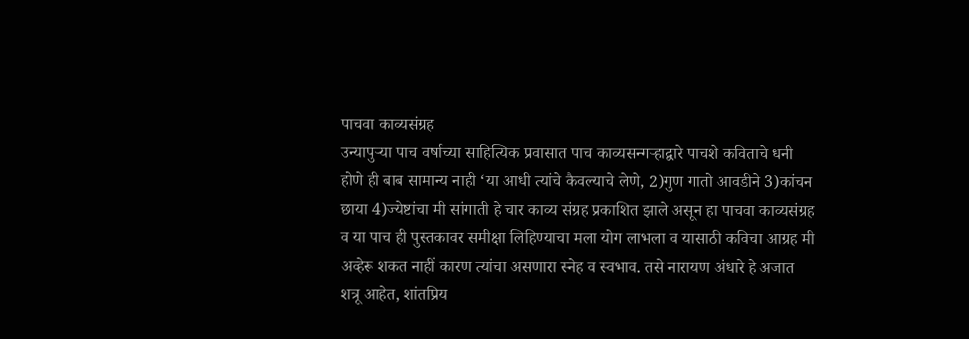पाचवा काव्यसंग्रह
उन्यापुऱ्या पाच वर्षाच्या साहित्यिक प्रवासात पाच काव्यसन्गऱ्हाद्वारे पाचशे कविताचे धनी होणे ही बाब सामान्य नाही ‘या आधी त्यांचे कैवल्याचे लेणे, 2)गुण गातो आवडीने 3)कांचन छाया 4)ज्येष्टांचा मी सांगाती हे चार काव्य संग्रह प्रकाशित झाले असून हा पाचवा काव्यसंग्रह व या पाच ही पुस्तकावर समीक्षा लिहिण्याचा मला योग लाभला व यासाठी कविचा आग्रह मी अव्हेरू शकत नाहीं कारण त्यांचा असणारा स्नेह व स्वभाव. तसे नारायण अंधारे हे अजात शत्रू आहेत, शांतप्रिय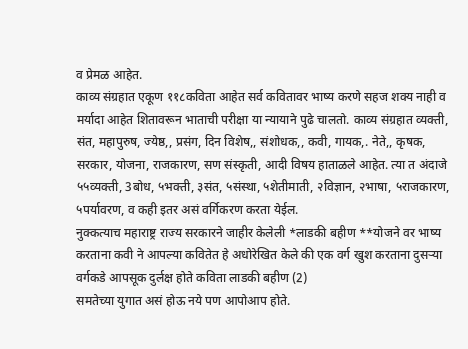व प्रेमळ आहेत.
काव्य संग्रहात एकूण ११८कविता आहेत सर्व कवितावर भाष्य करणे सहज शक्य नाही व मर्यादा आहेत शितावरून भाताची परीक्षा या न्यायाने पुढे चालतो. काव्य संग्रहात व्यक्ती, संत, महापुरुष, ज्येष्ठ,, प्रसंग, दिन विशेष,, संशोधक,, कवी, गायक,. नेते,, कृषक, सरकार, योजना, राजकारण, सण संस्कृती, आदी विषय हाताळले आहेत. त्या त अंदाजे ५५व्यक्ती, 3बोध, ५भक्ती, ३संत, ५संस्था, ५शेतीमाती, २विज्ञान, २भाषा, ५राजकारण, ५पर्यावरण, व कही इतर असं वर्गिकरण करता येईल.
नुक्कत्याच महाराष्ट्र राज्य सरकारने जाहीर केलेली *लाडकी बहीण **योजने वर भाष्य करताना कवी ने आपल्या कवितेत हे अधोरेखित केले की एक वर्ग खुश करताना दुसऱ्या वर्गकडे आपसूक दुर्लक्ष होते कविता लाडकी बहीण (2)
समतेच्या युगात असं होऊ नये पण आपोआप होते.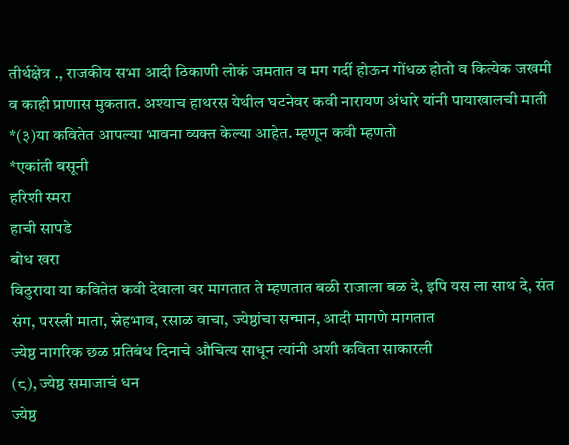तीर्थक्षेत्र ., राजकीय सभा आदी ठिकाणी लोकं जमतात व मग गर्दी होऊन गोंधळ होतो व कित्येक जखमी व काही प्राणास मुकतात. अश्याच हाथरस येथील घटनेवर कवी नारायण अंधारे यांनी पायाखालची माती *(३)या कवितेत आपल्या भावना व्यक्त केल्या आहेत. म्हणून कवी म्हणतो
*एकांती बसूनी
हरिशी स्मरा
हाची सापडे
बोध खरा
विठुराया या कवितेत कवी देवाला वर मागतात ते म्हणतात बळी राजाला बळ दे, इपि यस ला साथ दे, संत संग, परस्त्री माता, स्नेहभाव, रसाळ वाचा, ज्येष्ठांचा सन्मान, आदी मागणे मागतात
ज्येष्ठ नागरिक छळ प्रतिबंध दिनाचे औचित्य साधून त्यांनी अशी कविता साकारली
(८), ज्येष्ठ समाजाचं धन
ज्येष्ठ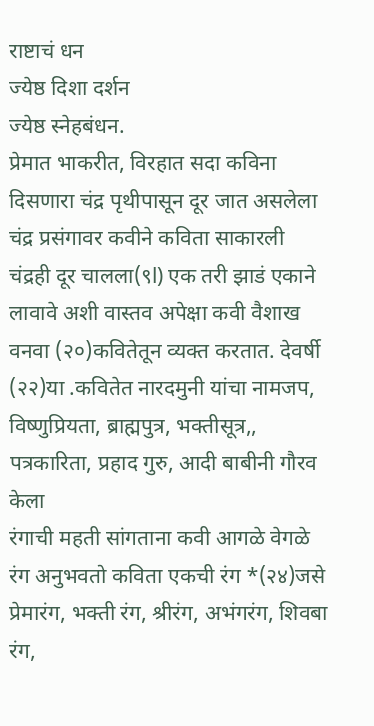राष्टाचं धन
ज्येष्ठ दिशा दर्शन
ज्येष्ठ स्नेहबंधन.
प्रेमात भाकरीत, विरहात सदा कविना दिसणारा चंद्र पृथीपासून दूर जात असलेला चंद्र प्रसंगावर कवीने कविता साकारली
चंद्रही दूर चालला(९l) एक तरी झाडं एकाने लावावे अशी वास्तव अपेक्षा कवी वैशाख वनवा (२०)कवितेतून व्यक्त करतात. देवर्षी (२२)या .कवितेत नारदमुनी यांचा नामजप, विष्णुप्रियता, ब्राह्मपुत्र, भक्तीसूत्र,, पत्रकारिता, प्रहाद गुरु, आदी बाबीनी गौरव केला
रंगाची महती सांगताना कवी आगळे वेगळे रंग अनुभवतो कविता एकची रंग *(२४)जसे प्रेमारंग, भक्ती रंग, श्रीरंग, अभंगरंग, शिवबा रंग,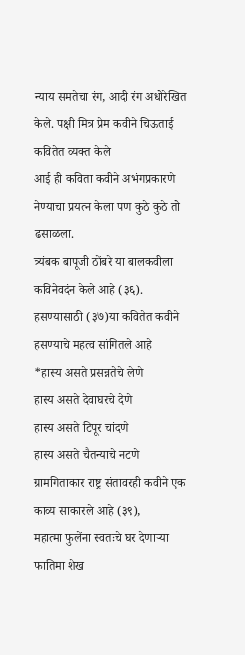न्याय समतेचा रंग, आदी रंग अधोरेखित केले. पक्षी मित्र प्रेम कवीने चिऊताई
कवितेत व्यक्त केले
आई ही कविता कवीने अभंगप्रकारणे नेण्याचा प्रयत्न केला पण कुठे कुठे तो ढसाळला.
त्र्यंबक बापूजी ठोंबरे या बालकवीला कविनेवदंन केले आहे (३६). हसण्यासाठी (३७)या कवितेत कवीने हसण्याचे महत्व सांगितले आहे
*हास्य असते प्रसन्नतेचे लेणे
हास्य असते देवाघरचे देणे
हास्य असते टिपूर चांदणे
हास्य असते चैतन्याचे नटणे
ग्रामगिताकार राष्ट्र संतावरही कवीने एक काव्य साकारले आहे (३९),
महात्मा फुलेंना स्वतःचे घर देणाऱ्या फातिमा शेख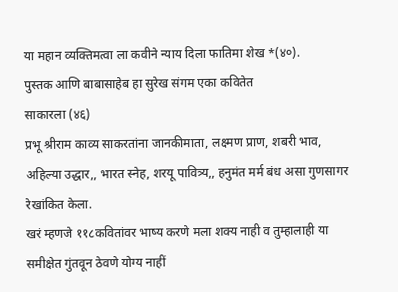या महान व्यक्तिमत्वा ला कवीने न्याय दिला फातिमा शेख *(४०).
पुस्तक आणि बाबासाहेब हा सुरेख संगम एका कवितेत
साकारला (४६)
प्रभू श्रीराम काव्य साकरतांना जानकीमाता, लक्ष्मण प्राण, शबरी भाव, अहिल्या उद्धार,, भारत स्नेह, शरयू पावित्र्य,, हनुमंत मर्म बंध असा गुणसागर रेखांकित केला.
खरं म्हणजे ११८कवितांवर भाष्य करणे मला शक्य नाही व तुम्हालाही या समीक्षेत गुंतवून ठेवणे योग्य नाहीं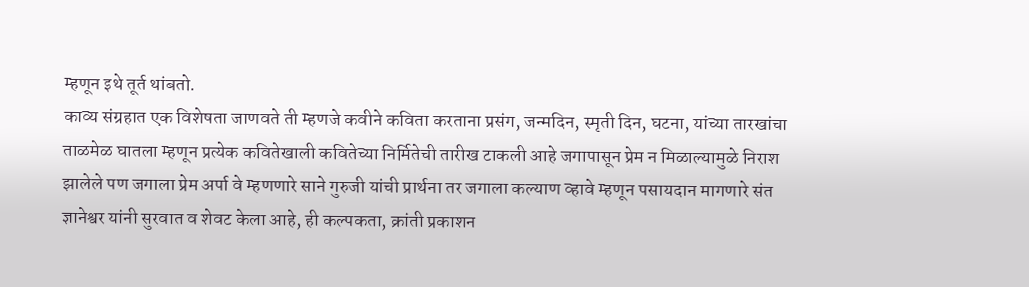म्हणून इथे तूर्त थांबतो.
काव्य संग्रहात एक विशेषता जाणवते ती म्हणजे कवीने कविता करताना प्रसंग, जन्मदिन, स्मृती दिन, घटना, यांच्या तारखांचा ताळमेळ घातला म्हणून प्रत्येक कवितेखाली कवितेच्या निर्मितेची तारीख टाकली आहे जगापासून प्रेम न मिळाल्यामुळे निराश झालेले पण जगाला प्रेम अर्पा वे म्हणणारे साने गुरुजी यांची प्रार्थना तर जगाला कल्याण व्हावे म्हणून पसायदान मागणारे संत ज्ञानेश्वर यांनी सुरवात व शेवट केला आहे, ही कल्पकता, क्रांती प्रकाशन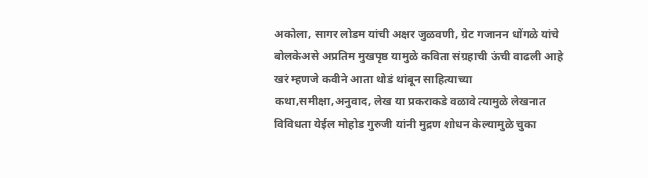अकोला, सागर लोडम यांची अक्षर जुळवणी, ग्रेट गजानन धोंगळे यांचे बोलकेअसे अप्रतिम मुखपृष्ठ यामुळे कविता संग्रहाची ऊंची वाढली आहे
खरं म्हणजे कवीने आता थोडं थांबून साहित्याच्या कथा,समीक्षा,अनुवाद, लेख या प्रकराकडे वळावे त्यामुळे लेखनात विविधता येईल मोहोड गुरुजी यांनी मुद्रण शोधन केल्यामुळे चुका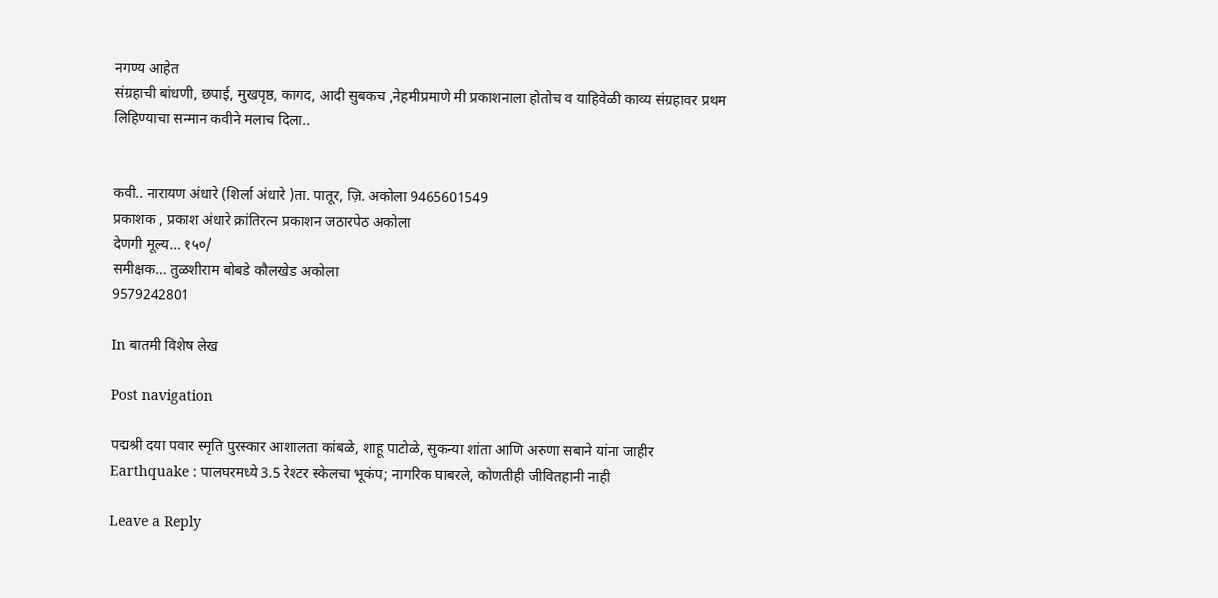नगण्य आहेत
संग्रहाची बांधणी, छपाई, मुखपृष्ठ, कागद, आदी सुबकच ,नेहमीप्रमाणे मी प्रकाशनाला होतोच व याहिवेळी काव्य संग्रहावर प्रथम लिहिण्याचा सन्मान कवीने मलाच दिला..


कवी.. नारायण अंधारे (शिर्ला अंधारे )ता. पातूर, ज़ि. अकोला 9465601549
प्रकाशक , प्रकाश अंधारे क्रांतिरत्न प्रकाशन जठारपेठ अकोला
देणगी मूल्य… १५०/
समीक्षक… तुळशीराम बोबडे कौलखेड अकोला
9579242801

In बातमी विशेष लेख

Post navigation

पद्मश्री दया पवार स्मृति पुरस्कार आशालता कांबळे, शाहू पाटोळे, सुकन्या शांता आणि अरुणा सबाने यांना जाहीर
Earthquake : पालघरमध्ये 3.5 रेश्टर स्केलचा भूकंप; नागरिक घाबरले, कोणतीही जीवितहानी नाही

Leave a Reply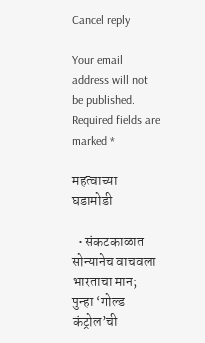Cancel reply

Your email address will not be published. Required fields are marked *

महत्वाच्या घडामोडी

  • संकटकाळात सोन्यानेच वाचवला भारताचा मान; पुन्हा ‘गोल्ड कंट्रोल’ची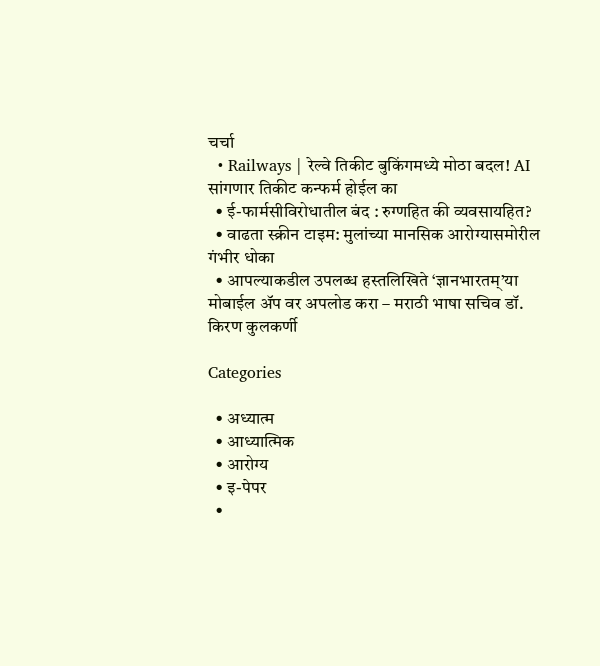चर्चा
  • Railways | रेल्वे तिकीट बुकिंगमध्ये मोठा बदल! AI सांगणार तिकीट कन्फर्म होईल का
  • ई-फार्मसीविरोधातील बंद : रुग्णहित की व्यवसायहित?
  • वाढता स्क्रीन टाइम: मुलांच्या मानसिक आरोग्यासमोरील गंभीर धोका
  • आपल्याकडील उपलब्ध हस्तलिखिते ‘ज्ञानभारतम्’या मोबाईल ॲप वर अपलोड करा – मराठी भाषा सचिव डॉ. किरण कुलकर्णी

Categories

  • अध्यात्म
  • आध्यात्मिक
  • आरोग्य
  • इ-पेपर
  •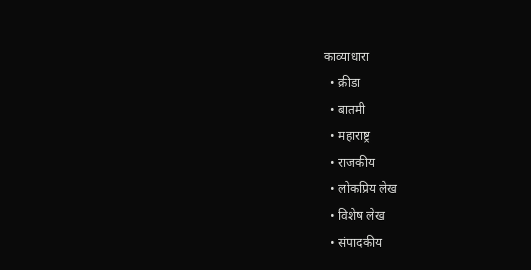काव्याधारा
  • क्रीडा
  • बातमी
  • महाराष्ट्र
  • राजकीय
  • लोकप्रिय लेख
  • विशेष लेख
  • संपादकीय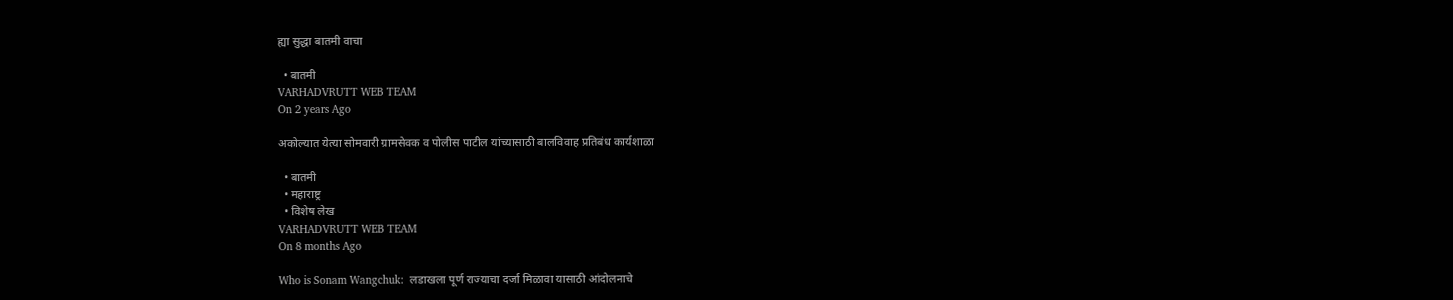ह्या सुद्धा बातमी वाचा

  • बातमी
VARHADVRUTT WEB TEAM
On 2 years Ago

अकोल्यात येत्या सोमवारी ग्रामसेवक व पोलीस पाटील यांच्यासाठी बालविवाह प्रतिबंध कार्यशाळा

  • बातमी
  • महाराष्ट्र
  • विशेष लेख
VARHADVRUTT WEB TEAM
On 8 months Ago

Who is Sonam Wangchuk:  लडाखला पूर्ण राज्याचा दर्जा मिळावा यासाठी आंदोलनाचे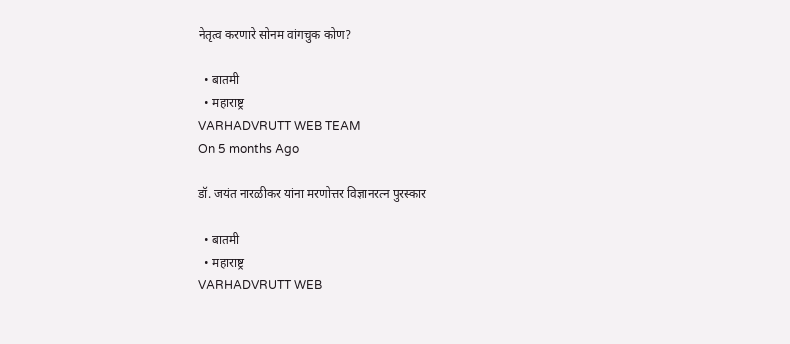नेतृत्व करणारे सोनम वांगचुक कोण?

  • बातमी
  • महाराष्ट्र
VARHADVRUTT WEB TEAM
On 5 months Ago

डॉ. जयंत नारळीकर यांना मरणोत्तर विज्ञानरत्न पुरस्कार

  • बातमी
  • महाराष्ट्र
VARHADVRUTT WEB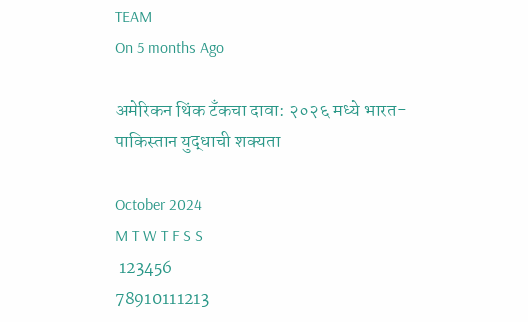TEAM
On 5 months Ago

अमेरिकन थिंक टँकचा दावा: २०२६ मध्ये भारत-पाकिस्तान युद्धाची शक्यता

October 2024
M T W T F S S
 123456
78910111213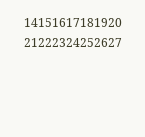14151617181920
21222324252627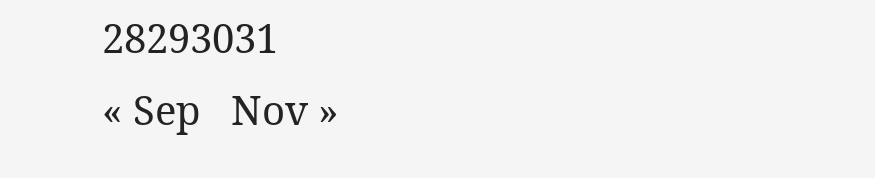28293031
« Sep   Nov »